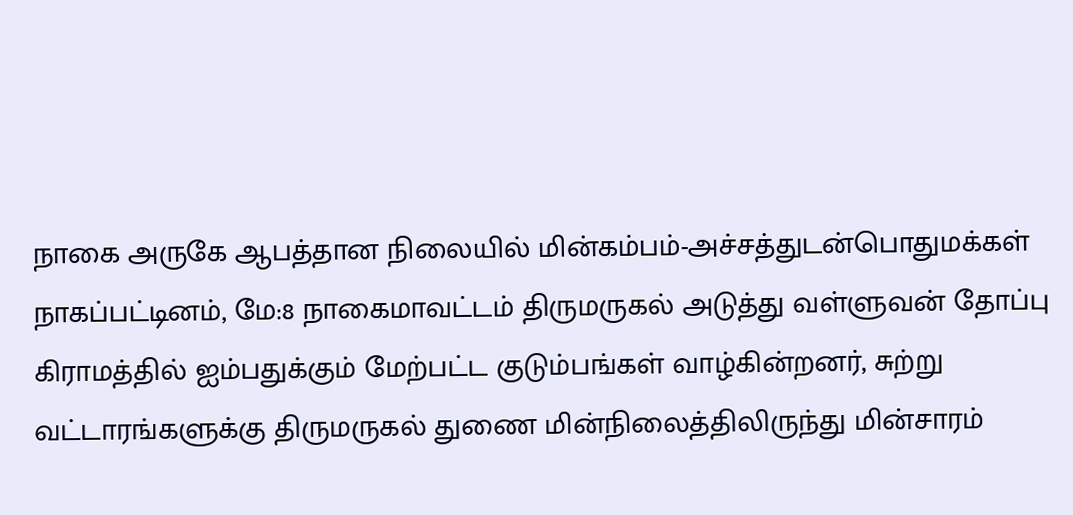நாகை அருகே ஆபத்தான நிலையில் மின்கம்பம்-அச்சத்துடன்பொதுமக்கள்
நாகப்பட்டினம், மே:8 நாகைமாவட்டம் திருமருகல் அடுத்து வள்ளுவன் தோப்பு கிராமத்தில் ஐம்பதுக்கும் மேற்பட்ட குடும்பங்கள் வாழ்கின்றனர், சுற்று வட்டாரங்களுக்கு திருமருகல் துணை மின்நிலைத்திலிருந்து மின்சாரம்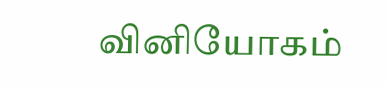வினியோகம்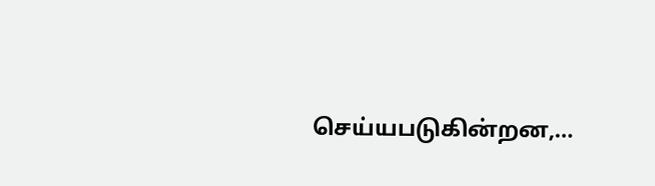செய்யபடுகின்றன,…